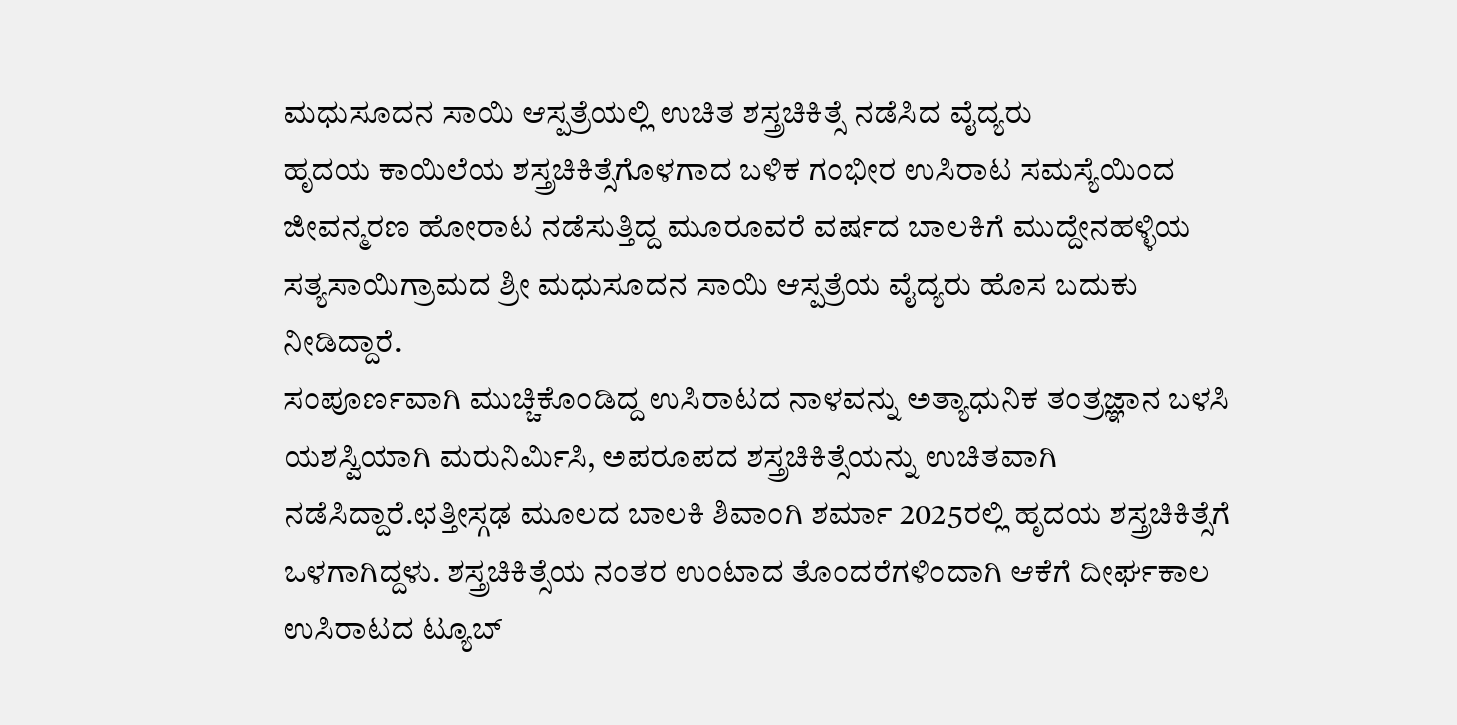ಮಧುಸೂದನ ಸಾಯಿ ಆಸ್ಪತ್ರೆಯಲ್ಲಿ ಉಚಿತ ಶಸ್ತ್ರಚಿಕಿತ್ಸೆ ನಡೆಸಿದ ವೈದ್ಯರು
ಹೃದಯ ಕಾಯಿಲೆಯ ಶಸ್ತ್ರಚಿಕಿತ್ಸೆಗೊಳಗಾದ ಬಳಿಕ ಗಂಭೀರ ಉಸಿರಾಟ ಸಮಸ್ಯೆಯಿಂದ ಜೀವನ್ಮರಣ ಹೋರಾಟ ನಡೆಸುತ್ತಿದ್ದ ಮೂರೂವರೆ ವರ್ಷದ ಬಾಲಕಿಗೆ ಮುದ್ದೇನಹಳ್ಳಿಯ ಸತ್ಯಸಾಯಿಗ್ರಾಮದ ಶ್ರೀ ಮಧುಸೂದನ ಸಾಯಿ ಆಸ್ಪತ್ರೆಯ ವೈದ್ಯರು ಹೊಸ ಬದುಕು ನೀಡಿದ್ದಾರೆ.
ಸಂಪೂರ್ಣವಾಗಿ ಮುಚ್ಚಿಕೊಂಡಿದ್ದ ಉಸಿರಾಟದ ನಾಳವನ್ನು ಅತ್ಯಾಧುನಿಕ ತಂತ್ರಜ್ಞಾನ ಬಳಸಿ ಯಶಸ್ವಿಯಾಗಿ ಮರುನಿರ್ಮಿಸಿ, ಅಪರೂಪದ ಶಸ್ತ್ರಚಿಕಿತ್ಸೆಯನ್ನು ಉಚಿತವಾಗಿ ನಡೆಸಿದ್ದಾರೆ.ಛತ್ತೀಸ್ಗಢ ಮೂಲದ ಬಾಲಕಿ ಶಿವಾಂಗಿ ಶರ್ಮಾ 2025ರಲ್ಲಿ ಹೃದಯ ಶಸ್ತ್ರಚಿಕಿತ್ಸೆಗೆ ಒಳಗಾಗಿದ್ದಳು. ಶಸ್ತ್ರಚಿಕಿತ್ಸೆಯ ನಂತರ ಉಂಟಾದ ತೊಂದರೆಗಳಿಂದಾಗಿ ಆಕೆಗೆ ದೀರ್ಘಕಾಲ ಉಸಿರಾಟದ ಟ್ಯೂಬ್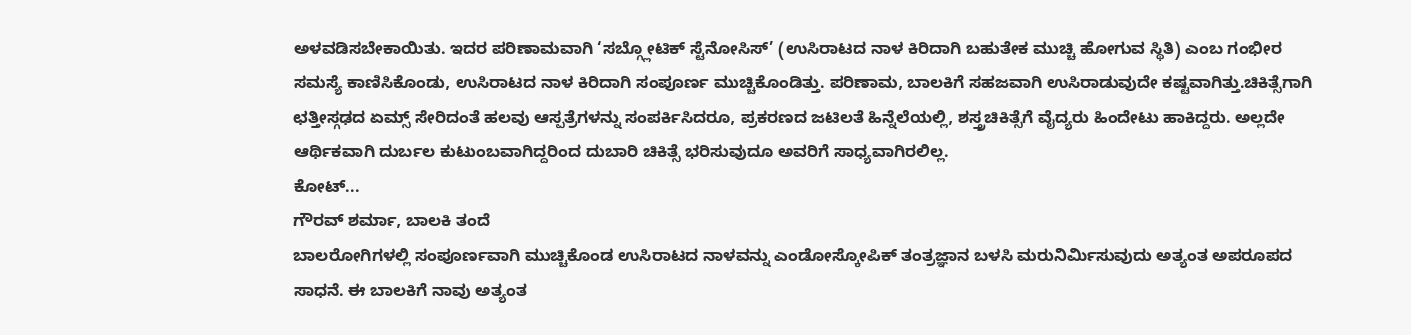ಅಳವಡಿಸಬೇಕಾಯಿತು. ಇದರ ಪರಿಣಾಮವಾಗಿ ‘ಸಬ್ಗ್ಲೋಟಿಕ್ ಸ್ಟೆನೋಸಿಸ್’ (ಉಸಿರಾಟದ ನಾಳ ಕಿರಿದಾಗಿ ಬಹುತೇಕ ಮುಚ್ಚಿ ಹೋಗುವ ಸ್ಥಿತಿ) ಎಂಬ ಗಂಭೀರ ಸಮಸ್ಯೆ ಕಾಣಿಸಿಕೊಂಡು, ಉಸಿರಾಟದ ನಾಳ ಕಿರಿದಾಗಿ ಸಂಪೂರ್ಣ ಮುಚ್ಚಿಕೊಂಡಿತ್ತು. ಪರಿಣಾಮ, ಬಾಲಕಿಗೆ ಸಹಜವಾಗಿ ಉಸಿರಾಡುವುದೇ ಕಷ್ಟವಾಗಿತ್ತು.ಚಿಕಿತ್ಸೆಗಾಗಿ ಛತ್ತೀಸ್ಗಢದ ಏಮ್ಸ್ ಸೇರಿದಂತೆ ಹಲವು ಆಸ್ಪತ್ರೆಗಳನ್ನು ಸಂಪರ್ಕಿಸಿದರೂ, ಪ್ರಕರಣದ ಜಟಿಲತೆ ಹಿನ್ನೆಲೆಯಲ್ಲಿ, ಶಸ್ತ್ರಚಿಕಿತ್ಸೆಗೆ ವೈದ್ಯರು ಹಿಂದೇಟು ಹಾಕಿದ್ದರು. ಅಲ್ಲದೇ ಆರ್ಥಿಕವಾಗಿ ದುರ್ಬಲ ಕುಟುಂಬವಾಗಿದ್ದರಿಂದ ದುಬಾರಿ ಚಿಕಿತ್ಸೆ ಭರಿಸುವುದೂ ಅವರಿಗೆ ಸಾಧ್ಯವಾಗಿರಲಿಲ್ಲ.
ಕೋಟ್...
ಗೌರವ್ ಶರ್ಮಾ, ಬಾಲಕಿ ತಂದೆ
ಬಾಲರೋಗಿಗಳಲ್ಲಿ ಸಂಪೂರ್ಣವಾಗಿ ಮುಚ್ಚಿಕೊಂಡ ಉಸಿರಾಟದ ನಾಳವನ್ನು ಎಂಡೋಸ್ಕೋಪಿಕ್ ತಂತ್ರಜ್ಞಾನ ಬಳಸಿ ಮರುನಿರ್ಮಿಸುವುದು ಅತ್ಯಂತ ಅಪರೂಪದ ಸಾಧನೆ. ಈ ಬಾಲಕಿಗೆ ನಾವು ಅತ್ಯಂತ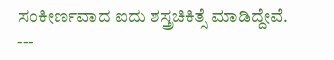ಸಂಕೀರ್ಣವಾದ ಐದು ಶಸ್ತ್ರಚಿಕಿತ್ಸೆ ಮಾಡಿದ್ದೇವೆ.
---